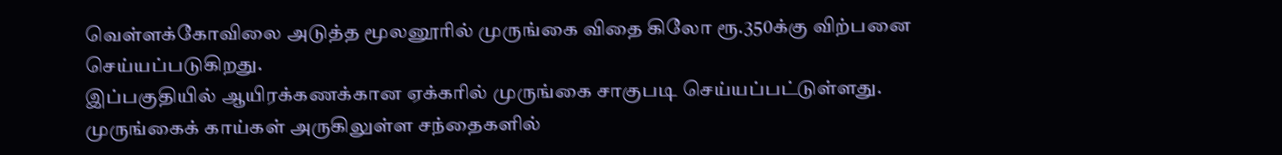வெள்ளக்கோவிலை அடுத்த மூலனூரில் முருங்கை விதை கிலோ ரூ.350க்கு விற்பனை செய்யப்படுகிறது.
இப்பகுதியில் ஆயிரக்கணக்கான ஏக்கரில் முருங்கை சாகுபடி செய்யப்பட்டுள்ளது. முருங்கைக் காய்கள் அருகிலுள்ள சந்தைகளில்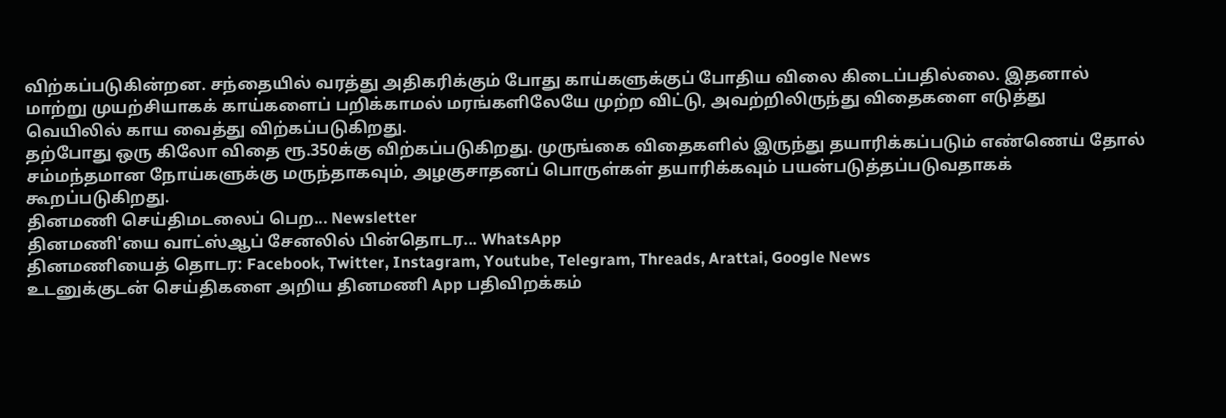விற்கப்படுகின்றன. சந்தையில் வரத்து அதிகரிக்கும் போது காய்களுக்குப் போதிய விலை கிடைப்பதில்லை. இதனால் மாற்று முயற்சியாகக் காய்களைப் பறிக்காமல் மரங்களிலேயே முற்ற விட்டு, அவற்றிலிருந்து விதைகளை எடுத்து வெயிலில் காய வைத்து விற்கப்படுகிறது.
தற்போது ஒரு கிலோ விதை ரூ.350க்கு விற்கப்படுகிறது. முருங்கை விதைகளில் இருந்து தயாரிக்கப்படும் எண்ணெய் தோல் சம்மந்தமான நோய்களுக்கு மருந்தாகவும், அழகுசாதனப் பொருள்கள் தயாரிக்கவும் பயன்படுத்தப்படுவதாகக் கூறப்படுகிறது.
தினமணி செய்திமடலைப் பெற... Newsletter
தினமணி'யை வாட்ஸ்ஆப் சேனலில் பின்தொடர... WhatsApp
தினமணியைத் தொடர: Facebook, Twitter, Instagram, Youtube, Telegram, Threads, Arattai, Google News
உடனுக்குடன் செய்திகளை அறிய தினமணி App பதிவிறக்கம்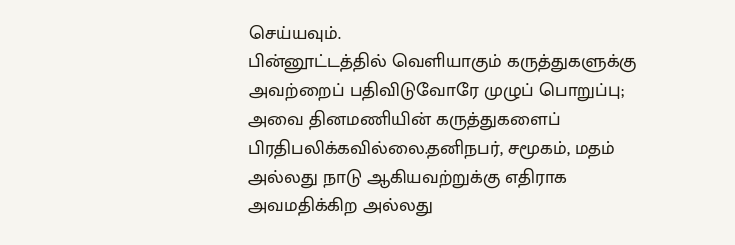செய்யவும்.
பின்னூட்டத்தில் வெளியாகும் கருத்துகளுக்கு அவற்றைப் பதிவிடுவோரே முழுப் பொறுப்பு; அவை தினமணியின் கருத்துகளைப் பிரதிபலிக்கவில்லை.தனிநபர், சமூகம், மதம் அல்லது நாடு ஆகியவற்றுக்கு எதிராக அவமதிக்கிற அல்லது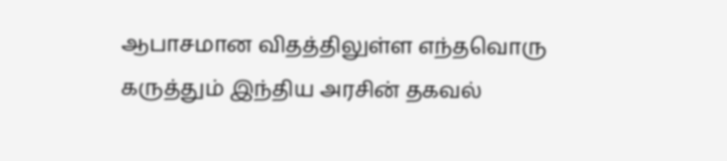ஆபாசமான விதத்திலுள்ள எந்தவொரு கருத்தும் இந்திய அரசின் தகவல்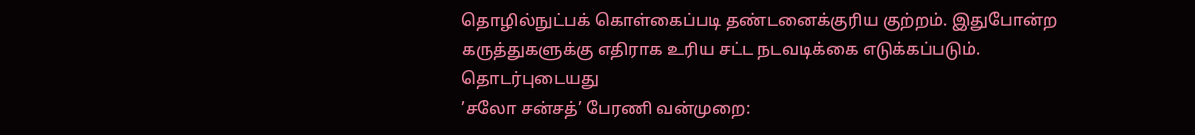தொழில்நுட்பக் கொள்கைப்படி தண்டனைக்குரிய குற்றம். இதுபோன்ற கருத்துகளுக்கு எதிராக உரிய சட்ட நடவடிக்கை எடுக்கப்படும்.
தொடர்புடையது
’சலோ சன்சத்’ பேரணி வன்முறை: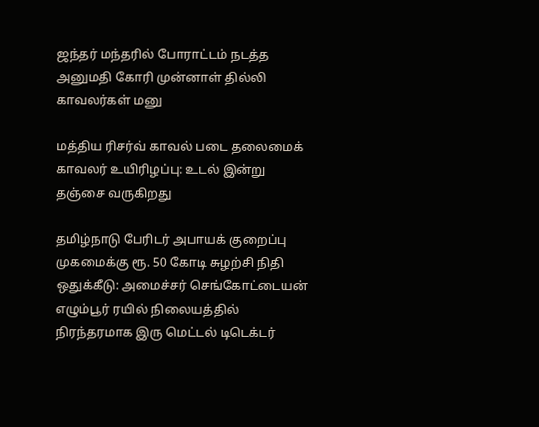ஜந்தர் மந்தரில் போராட்டம் நடத்த அனுமதி கோரி முன்னாள் தில்லி காவலர்கள் மனு

மத்திய ரிசர்வ் காவல் படை தலைமைக் காவலர் உயிரிழப்பு: உடல் இன்று தஞ்சை வருகிறது

தமிழ்நாடு பேரிடர் அபாயக் குறைப்பு முகமைக்கு ரூ. 50 கோடி சுழற்சி நிதி ஒதுக்கீடு: அமைச்சர் செங்கோட்டையன்
எழும்பூர் ரயில் நிலையத்தில் நிரந்தரமாக இரு மெட்டல் டிடெக்டர்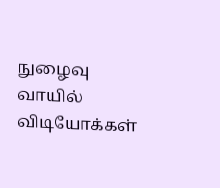நுழைவு வாயில்
விடியோக்கள்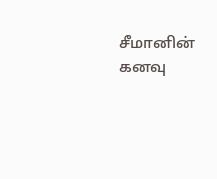சீமானின் கனவு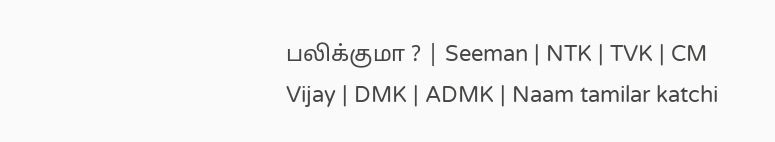பலிக்குமா ? | Seeman | NTK | TVK | CM Vijay | DMK | ADMK | Naam tamilar katchi